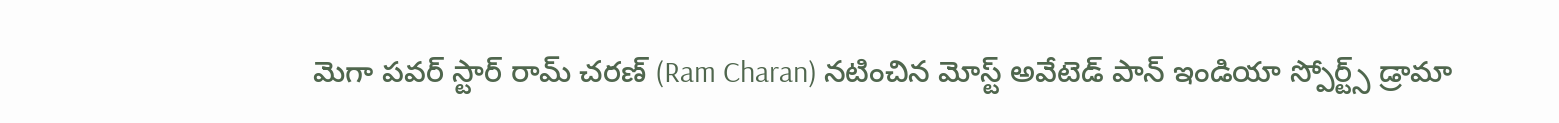మెగా పవర్ స్టార్ రామ్ చరణ్ (Ram Charan) నటించిన మోస్ట్ అవేటెడ్ పాన్ ఇండియా స్పోర్ట్స్ డ్రామా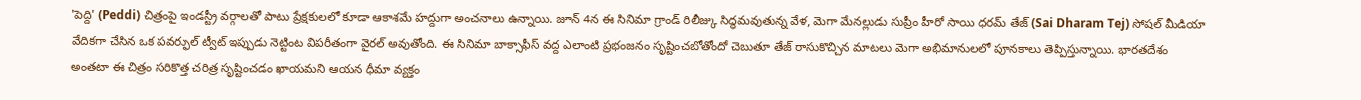'పెద్ది' (Peddi) చిత్రంపై ఇండస్ట్రీ వర్గాలతో పాటు ప్రేక్షకులలో కూడా ఆకాశమే హద్దుగా అంచనాలు ఉన్నాయి. జూన్ 4న ఈ సినిమా గ్రాండ్ రిలీజ్కు సిద్ధమవుతున్న వేళ, మెగా మేనల్లుడు సుప్రీం హీరో సాయి ధరమ్ తేజ్ (Sai Dharam Tej) సోషల్ మీడియా వేదికగా చేసిన ఒక పవర్ఫుల్ ట్వీట్ ఇప్పుడు నెట్టింట విపరీతంగా వైరల్ అవుతోంది. ఈ సినిమా బాక్సాఫీస్ వద్ద ఎలాంటి ప్రభంజనం సృష్టించబోతోందో చెబుతూ తేజ్ రాసుకొచ్చిన మాటలు మెగా అభిమానులలో పూనకాలు తెప్పిస్తున్నాయి. భారతదేశం అంతటా ఈ చిత్రం సరికొత్త చరిత్ర సృష్టించడం ఖాయమని ఆయన ధీమా వ్యక్తం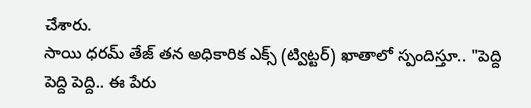చేశారు.
సాయి ధరమ్ తేజ్ తన అధికారిక ఎక్స్ (ట్విట్టర్) ఖాతాలో స్పందిస్తూ.. "పెద్ది పెద్ది పెద్ది.. ఈ పేరు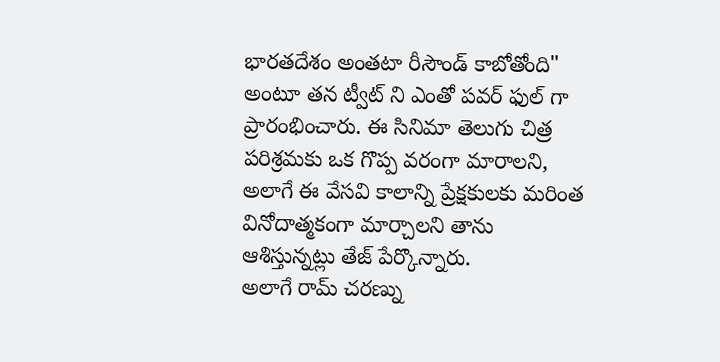భారతదేశం అంతటా రీసౌండ్ కాబోతోంది" అంటూ తన ట్వీట్ ని ఎంతో పవర్ ఫుల్ గా ప్రారంభించారు. ఈ సినిమా తెలుగు చిత్ర పరిశ్రమకు ఒక గొప్ప వరంగా మారాలని, అలాగే ఈ వేసవి కాలాన్ని ప్రేక్షకులకు మరింత వినోదాత్మకంగా మార్చాలని తాను ఆశిస్తున్నట్లు తేజ్ పేర్కొన్నారు.
అలాగే రామ్ చరణ్ను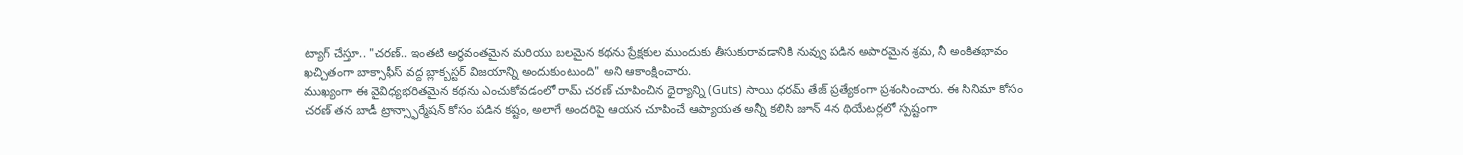ట్యాగ్ చేస్తూ.. "చరణ్.. ఇంతటి అర్ధవంతమైన మరియు బలమైన కథను ప్రేక్షకుల ముందుకు తీసుకురావడానికి నువ్వు పడిన అపారమైన శ్రమ, నీ అంకితభావం ఖచ్చితంగా బాక్సాఫీస్ వద్ద బ్లాక్బస్టర్ విజయాన్ని అందుకుంటుంది" అని ఆకాంక్షించారు.
ముఖ్యంగా ఈ వైవిధ్యభరితమైన కథను ఎంచుకోవడంలో రామ్ చరణ్ చూపించిన ధైర్యాన్ని (Guts) సాయి ధరమ్ తేజ్ ప్రత్యేకంగా ప్రశంసించారు. ఈ సినిమా కోసం చరణ్ తన బాడీ ట్రాన్స్ఫార్మేషన్ కోసం పడిన కష్టం, అలాగే అందరిపై ఆయన చూపించే ఆప్యాయత అన్నీ కలిసి జూన్ 4న థియేటర్లలో స్పష్టంగా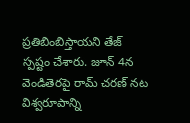ప్రతిబింబిస్తాయని తేజ్ స్పష్టం చేశారు. జూన్ 4న వెండితెరపై రామ్ చరణ్ నట విశ్వరూపాన్ని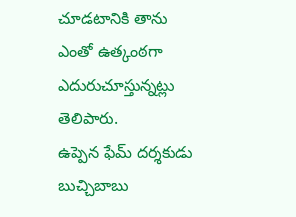చూడటానికి తాను ఎంతో ఉత్కంఠగా ఎదురుచూస్తున్నట్లు తెలిపారు.
ఉప్పెన ఫేమ్ దర్శకుడు బుచ్చిబాబు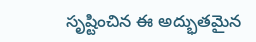సృష్టించిన ఈ అద్భుతమైన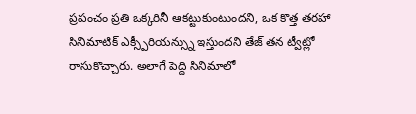ప్రపంచం ప్రతి ఒక్కరినీ ఆకట్టుకుంటుందని, ఒక కొత్త తరహా సినిమాటిక్ ఎక్స్పీరియన్స్ను ఇస్తుందని తేజ్ తన ట్వీట్లో రాసుకొచ్చారు. అలాగే పెద్ది సినిమాలో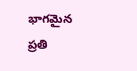భాగమైన ప్రతి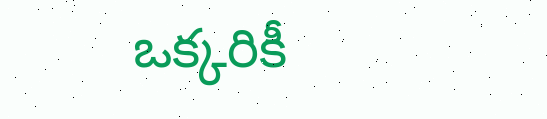ఒక్కరికీ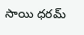సాయి ధరమ్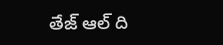తేజ్ ఆల్ ది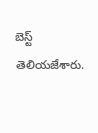బెస్ట్ తెలియజేశారు.